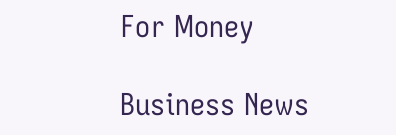For Money

Business News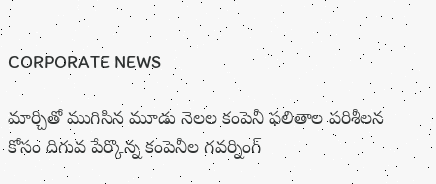CORPORATE NEWS

మార్చితో ముగిసిన మూడు నెలల కంపెనీ ఫలితాల పరిశీలన కోసం దిగువ పేర్కొన్న కంపెనీల గవర్నింగ్‌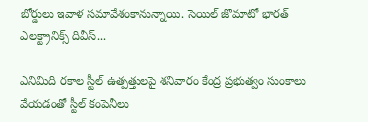బోర్డులు ఇవాళ సమావేశంకానున్నాయి. సెయిల్ జొమాటో భారత్ ఎలక్ట్రానిక్స్ దివీస్...

ఎనిమిది రకాల స్టీల్‌ ఉత్పత్తులపై శనివారం కేంద్ర ప్రభుత్వం సుంకాలు వేయడంతో స్టీల్‌ కంపెనీలు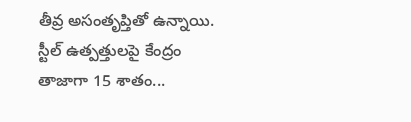తీవ్ర అసంతృప్తితో ఉన్నాయి. స్టీల్‌ ఉత్పత్తులపై కేంద్రం తాజాగా 15 శాతం...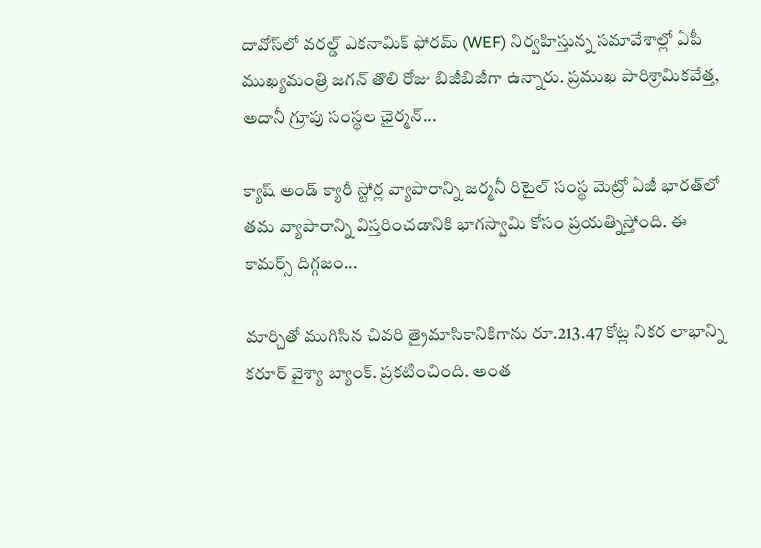దావోస్‌లో వరల్డ్‌ ఎకనామిక్‌ ఫోరమ్‌ (WEF) నిర్వహిస్తున్న సమావేశాల్లో ఏపీ ముఖ్యమంత్రి జగన్‌ తొలి రోజు బిజీబిజీగా ఉన్నారు. ప్రముఖ పారిశ్రామికవేత్త, అదానీ గ్రూపు సంస్థల ఛైర్మన్‌...

క్యాష్‌ అండ్‌ క్యారీ స్టోర్ల వ్యాపారాన్ని జర్మనీ రిటైల్‌ సంస్థ మెట్రో ఏజీ భారత్‌లో తమ వ్యాపారాన్ని విస్తరించడానికి భాగస్వామి కోసం ప్రయత్నిస్తోంది. ఈ కామర్స్‌ దిగ్గజం...

మార్చితో ముగిసిన చివరి త్రైమాసికానికిగాను రూ.213.47 కోట్ల నికర లాభాన్ని కరూర్‌ వైశ్యా బ్యాంక్‌. ప్రకటించింది. అంత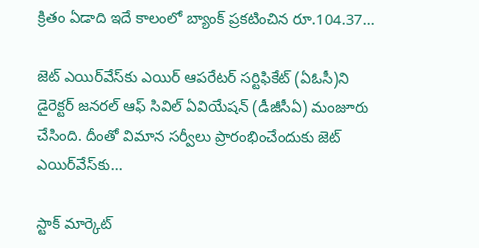క్రితం ఏడాది ఇదే కాలంలో బ్యాంక్ ప్రకటించిన రూ.104.37...

జెట్‌ ఎయిర్‌వేస్‌కు ఎయిర్‌ ఆపరేటర్ సర్టిఫికేట్‌ (ఏఓసీ)ని డైరెక్టర్‌ జనరల్‌ ఆఫ్‌ సివిల్ ఏవియేషన్‌ (డీజీసీఏ) మంజూరు చేసింది. దీంతో విమాన సర్వీలు ప్రారంభించేందుకు జెట్‌ ఎయిర్‌వేస్‌కు...

స్టాక్‌ మార్కెట్‌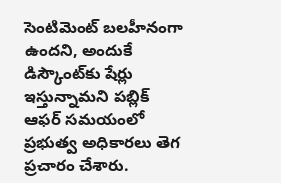సెంటిమెంట్‌ బలహీనంగా ఉందని, అందుకే డిస్కౌంట్‌కు షేర్లు ఇస్తున్నామని పబ్లిక్‌ ఆఫర్‌ సమయంలో ప్రభుత్వ అధికారలు తెగ ప్రచారం చేశారు.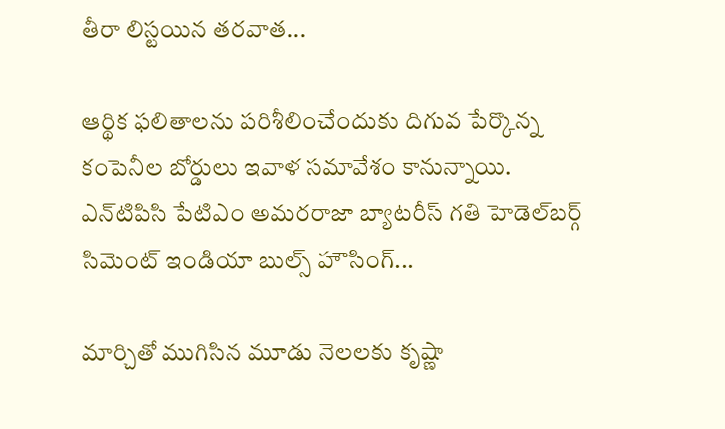తీరా లిస్టయిన తరవాత...

ఆర్థిక ఫలితాలను పరిశీలించేందుకు దిగువ పేర్కొన్న కంపెనీల బోర్డులు ఇవాళ సమావేశం కానున్నాయి. ఎన్‌టిపిసి పేటిఎం అమరరాజా బ్యాటరీస్ గతి హెడెల్‌బర్గ్ సిమెంట్ ఇండియా బుల్స్ హౌసింగ్...

మార్చితో ముగిసిన మూడు నెలలకు కృష్ణా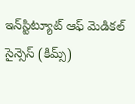ఇన్‌స్టిట్యూట్‌ ఆఫ్‌ మెడికల్‌ సైన్సెస్‌ (కిమ్స్‌)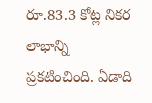రూ.83.3 కోట్ల నికర లాభాన్ని ప్రకటించింది. ఏడాది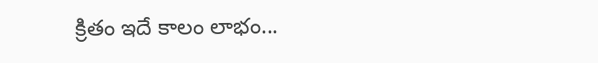క్రితం ఇదే కాలం లాభం...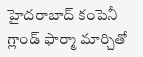హైదరాబాద్‌ కంపెనీ గ్లాండ్‌ ఫార్మా మార్చితో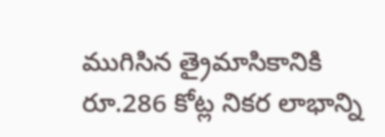ముగిసిన త్రైమాసికానికి రూ.286 కోట్ల నికర లాభాన్ని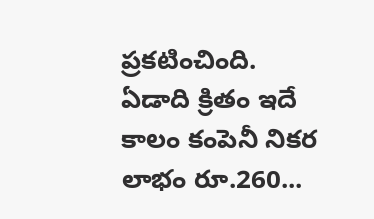ప్రకటించింది. ఏడాది క్రితం ఇదే కాలం కంపెనీ నికర లాభం రూ.260...